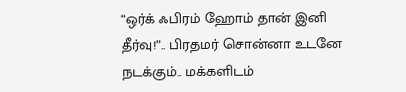“ஒர்க் ஃபிரம் ஹோம் தான் இனி தீர்வு!”.. பிரதமர் சொன்னா உடனே நடக்கும்.. மக்களிடம்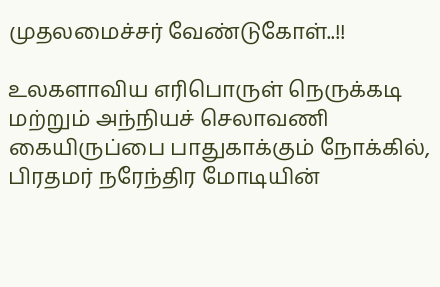முதலமைச்சர் வேண்டுகோள்..!!

உலகளாவிய எரிபொருள் நெருக்கடி மற்றும் அந்நியச் செலாவணி கையிருப்பை பாதுகாக்கும் நோக்கில், பிரதமர் நரேந்திர மோடியின்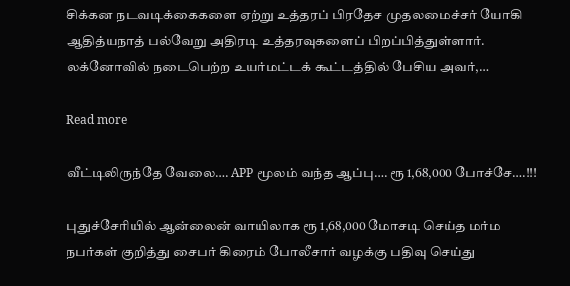சிக்கன நடவடிக்கைகளை ஏற்று உத்தரப் பிரதேச முதலமைச்சர் யோகி ஆதித்யநாத் பல்வேறு அதிரடி உத்தரவுகளைப் பிறப்பித்துள்ளார். லக்னோவில் நடைபெற்ற உயர்மட்டக் கூட்டத்தில் பேசிய அவர்,…

Read more

வீட்டிலிருந்தே வேலை…. APP மூலம் வந்த ஆப்பு…. ரூ 1,68,000 போச்சே….!!!

புதுச்சேரியில் ஆன்லைன் வாயிலாக ரூ 1,68,000 மோசடி செய்த மர்ம நபர்கள் குறித்து சைபர் கிரைம் போலீசார் வழக்கு பதிவு செய்து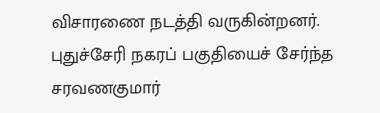விசாரணை நடத்தி வருகின்றனர். புதுச்சேரி நகரப் பகுதியைச் சேர்ந்த சரவணகுமார்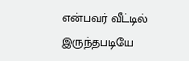என்பவர் வீட்டில் இருந்தபடியே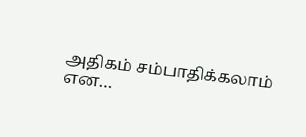அதிகம் சம்பாதிக்கலாம் என…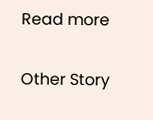Read more

Other Story